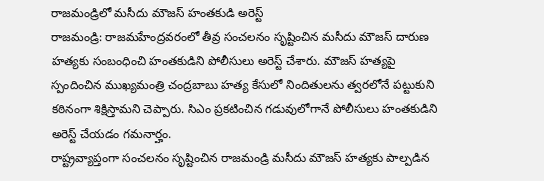రాజమండ్రిలో మసీదు మౌజస్ హంతకుడి అరెస్ట్
రాజమండ్రి: రాజమహేంద్రవరంలో తీవ్ర సంచలనం సృష్టించిన మసీదు మౌజస్ దారుణ హత్యకు సంబంధించి హంతకుడిని పోలీసులు అరెస్ట్ చేశారు. మౌజస్ హత్యపై స్పందించిన ముఖ్యమంత్రి చంద్రబాబు హత్య కేసులో నిందితులను త్వరలోనే పట్టుకుని కఠినంగా శిక్షిస్తామని చెప్పారు. సిఎం ప్రకటించిన గడువులోగానే పోలీసులు హంతకుడిని అరెస్ట్ చేయడం గమనార్హం.
రాష్ట్రవ్యాప్తంగా సంచలనం సృష్టించిన రాజమండ్రి మసీదు మౌజస్ హత్యకు పాల్పడిన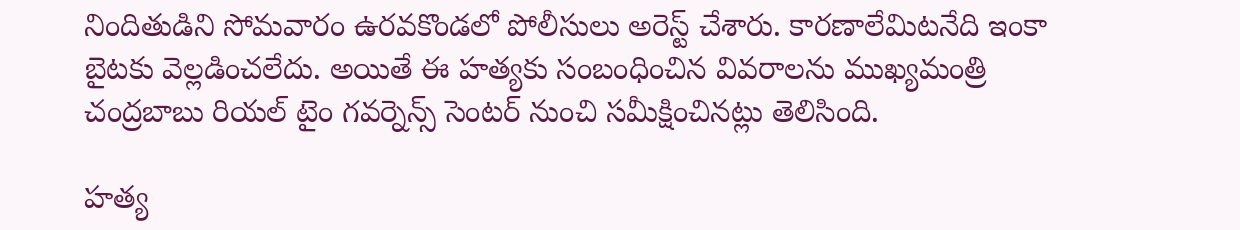నిందితుడిని సోమవారం ఉరవకొండలో పోలీసులు అరెస్ట్ చేశారు. కారణాలేమిటనేది ఇంకా బైటకు వెల్లడించలేదు. అయితే ఈ హత్యకు సంబంధించిన వివరాలను ముఖ్యమంత్రి చంద్రబాబు రియల్ టైం గవర్నెన్స్ సెంటర్ నుంచి సమీక్షించినట్లు తెలిసింది.

హత్య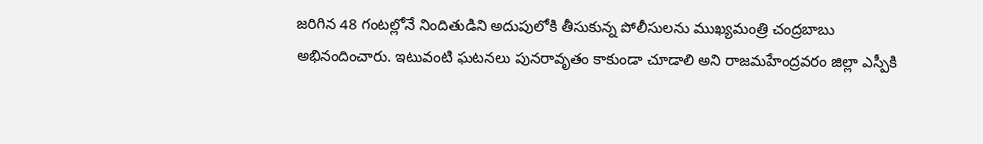జరిగిన 48 గంటల్లోనే నిందితుడిని అదుపులోకి తీసుకున్న పోలీసులను ముఖ్యమంత్రి చంద్రబాబు అభినందించారు. ఇటువంటి ఘటనలు పునరావృతం కాకుండా చూడాలి అని రాజమహేంద్రవరం జిల్లా ఎస్పీకి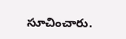సూచించారు.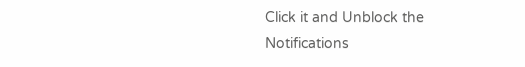Click it and Unblock the Notifications